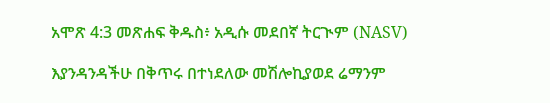አሞጽ 4:3 መጽሐፍ ቅዱስ፥ አዲሱ መደበኛ ትርጒም (NASV)

እያንዳንዳችሁ በቅጥሩ በተነደለው መሽሎኪያወደ ሬማንም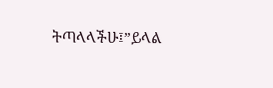ትጣላላችሁ፤”ይላል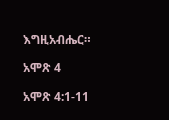እግዚአብሔር።

አሞጽ 4

አሞጽ 4:1-11